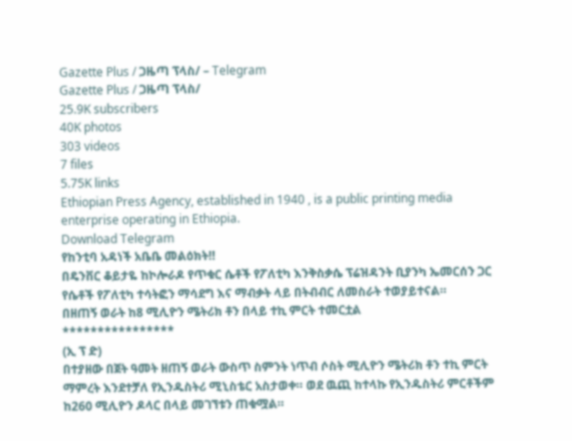Gazette Plus / ጋዜጣ ፕላስ/ – Telegram
Gazette Plus / ጋዜጣ ፕላስ/
25.9K subscribers
40K photos
303 videos
7 files
5.75K links
Ethiopian Press Agency, established in 1940 , is a public printing media enterprise operating in Ethiopia.
Download Telegram
የከንቲባ አዳነች አቤቤ መልዕክት‼
በዴንቨር ቆይታዬ ከኮሎራዶ የጥቁር ሴቶች የፖለቲካ እንቅስቃሴ ፕሬዝዳንት ቢያንካ ኤመርሰን ጋር የሴቶች የፖለቲካ ተሳትፎን ማሳደግ እና ማብቃት ላይ በትብብር ለመስራት ተወያይተናል።
በዘጠኝ ወራት ከ8 ሚሊዮን ሜትሪክ ቶን በላይ ተኪ ምርት ተመርቷል
****************
(ኢ ፕ ድ)
በተያዘው በጀት ዓመት ዘጠኝ ወራት ውስጥ ስምንት ነጥብ ሶስት ሚሊዮን ሜትሪክ ቶን ተኪ ምርት ማምረት እንደተቻለ የኢንዱስትሪ ሚኒስቴር አስታወቀ። ወደ ዉጪ ከተላኩ የኢንዱስትሪ ምርቶችም ከ260 ሚሊዮን ዶላር በላይ መገኘቱን ጠቁሟል።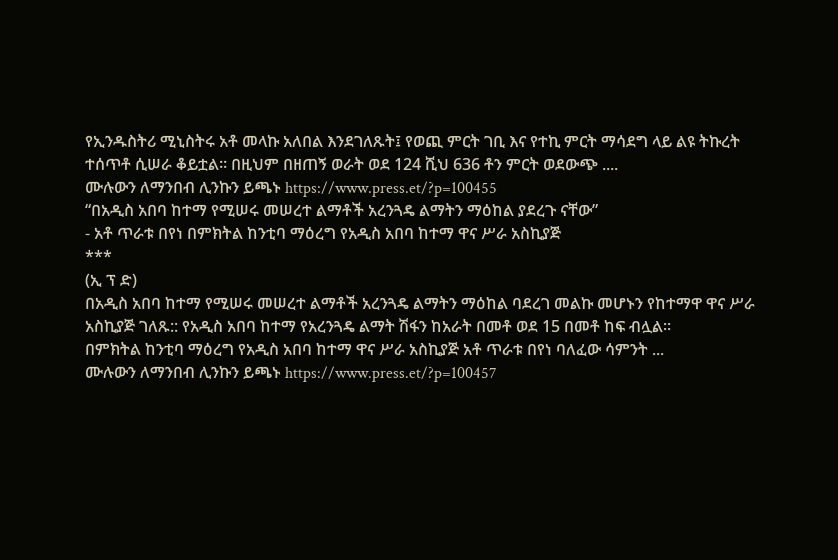የኢንዱስትሪ ሚኒስትሩ አቶ መላኩ አለበል እንደገለጹት፤ የወጪ ምርት ገቢ እና የተኪ ምርት ማሳደግ ላይ ልዩ ትኩረት ተሰጥቶ ሲሠራ ቆይቷል። በዚህም በዘጠኝ ወራት ወደ 124 ሺህ 636 ቶን ምርት ወደውጭ ....
ሙሉውን ለማንበብ ሊንኩን ይጫኑ https://www.press.et/?p=100455
“በአዲስ አበባ ከተማ የሚሠሩ መሠረተ ልማቶች አረንጓዴ ልማትን ማዕከል ያደረጉ ናቸው”
- አቶ ጥራቱ በየነ በምክትል ከንቲባ ማዕረግ የአዲስ አበባ ከተማ ዋና ሥራ አስኪያጅ
***
(ኢ ፕ ድ)
በአዲስ አበባ ከተማ የሚሠሩ መሠረተ ልማቶች አረንጓዴ ልማትን ማዕከል ባደረገ መልኩ መሆኑን የከተማዋ ዋና ሥራ አስኪያጅ ገለጹ:: የአዲስ አበባ ከተማ የአረንጓዴ ልማት ሽፋን ከአራት በመቶ ወደ 15 በመቶ ከፍ ብሏል።
በምክትል ከንቲባ ማዕረግ የአዲስ አበባ ከተማ ዋና ሥራ አስኪያጅ አቶ ጥራቱ በየነ ባለፈው ሳምንት ...
ሙሉውን ለማንበብ ሊንኩን ይጫኑ https://www.press.et/?p=100457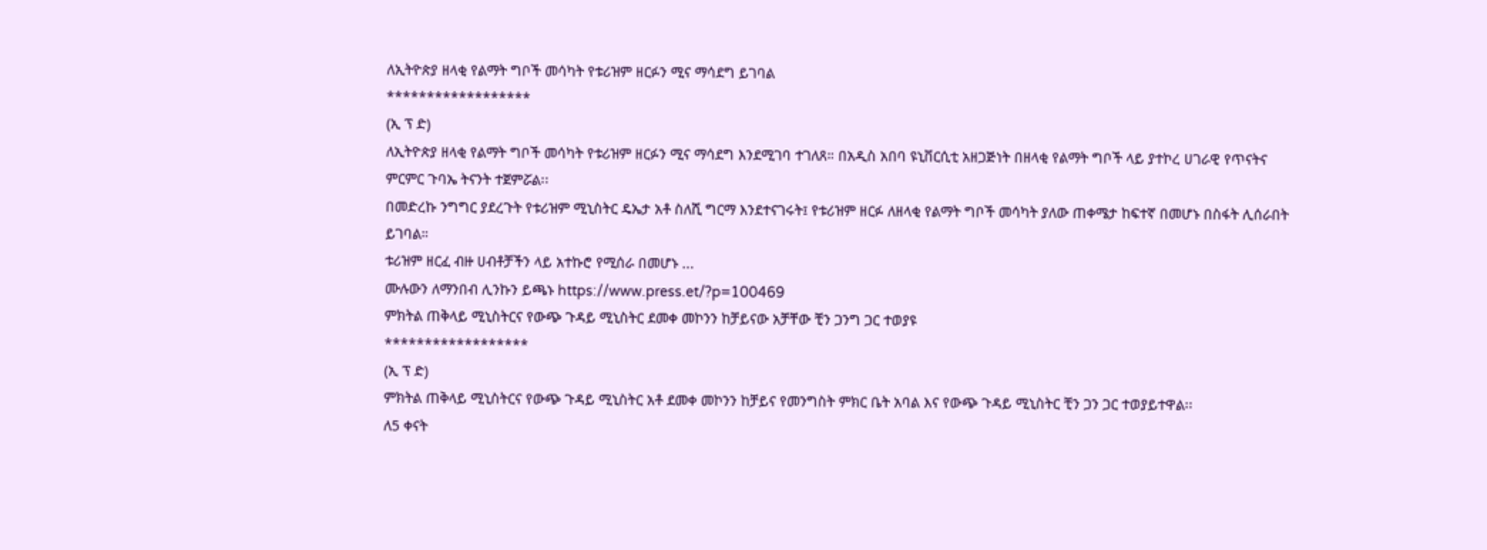ለኢትዮጵያ ዘላቂ የልማት ግቦች መሳካት የቱሪዝም ዘርፉን ሚና ማሳደግ ይገባል
******************
(ኢ ፕ ድ)
ለኢትዮጵያ ዘላቂ የልማት ግቦች መሳካት የቱሪዝም ዘርፉን ሚና ማሳደግ እንደሚገባ ተገለጸ። በአዲስ አበባ ዩኒቨርሲቲ አዘጋጅነት በዘላቂ የልማት ግቦች ላይ ያተኮረ ሀገራዊ የጥናትና ምርምር ጉባኤ ትናንት ተጀምሯል፡፡
በመድረኩ ንግግር ያደረጉት የቱሪዝም ሚኒስትር ዴኤታ አቶ ስለሺ ግርማ እንደተናገሩት፤ የቱሪዝም ዘርፉ ለዘላቂ የልማት ግቦች መሳካት ያለው ጠቀሜታ ከፍተኛ በመሆኑ በስፋት ሊሰራበት ይገባል።
ቱሪዝም ዘርፈ ብዙ ሀብቶቻችን ላይ አተኩሮ የሚሰራ በመሆኑ ...
ሙሉውን ለማንበብ ሊንኩን ይጫኑ https://www.press.et/?p=100469
ምክትል ጠቅላይ ሚኒስትርና የውጭ ጉዳይ ሚኒስትር ደመቀ መኮንን ከቻይናው አቻቸው ቺን ጋንግ ጋር ተወያዩ
******************
(ኢ ፕ ድ)
ምክትል ጠቅላይ ሚኒስትርና የውጭ ጉዳይ ሚኒስትር አቶ ደመቀ መኮንን ከቻይና የመንግስት ምክር ቤት አባል እና የውጭ ጉዳይ ሚኒስትር ቺን ጋን ጋር ተወያይተዋል፡፡
ለ5 ቀናት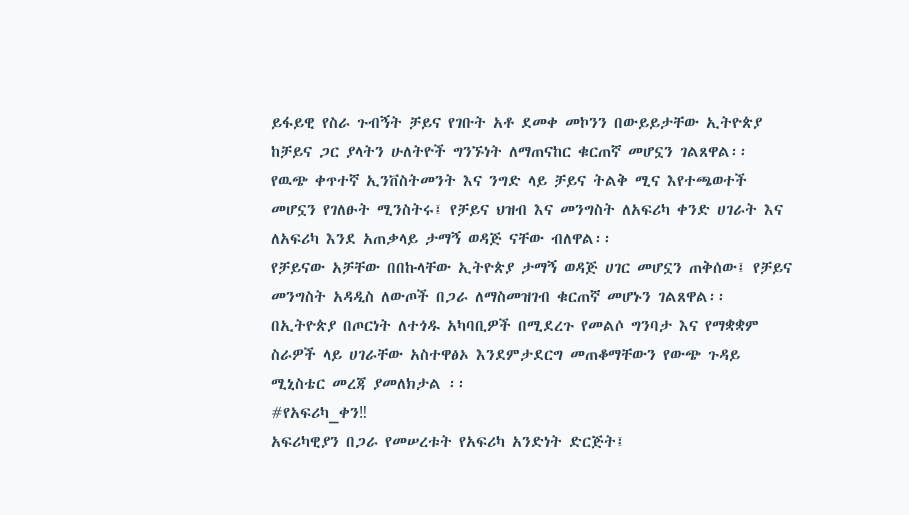ይፋይዊ የስራ ጉብኝት ቻይና የገቡት አቶ ደመቀ መኮንን በውይይታቸው ኢትዮጵያ ከቻይና ጋር ያላትን ሁለትዮች ግንኙነት ለማጠናከር ቁርጠኛ መሆኗን ገልጸዋል፡፡
የዉጭ ቀጥተኛ ኢንቨስትመንት እና ንግድ ላይ ቻይና ትልቅ ሚና እየተጫወተች መሆኗን የገለፁት ሚንስትሩ፤ የቻይና ህዝብ እና መንግስት ለአፍሪካ ቀንድ ሀገራት እና ለአፍሪካ እንደ አጠቃላይ ታማኝ ወዳጅ ናቸው ብለዋል፡፡
የቻይናው አቻቸው በበኩላቸው ኢትዮጵያ ታማኝ ወዳጅ ሀገር መሆኗን ጠቅሰው፤ የቻይና መንግስት አዳዲስ ለውጦች በጋራ ለማስመዝገብ ቁርጠኛ መሆኑን ገልጸዋል፡፡
በኢትዮጵያ በጦርነት ለተጎዱ አካባቢዎች በሚደረጉ የመልሶ ግንባታ እና የማቋቋም ስራዎች ላይ ሀገራቸው አስተዋፅኦ እንደምታደርግ መጠቆማቸውን የውጭ ጉዳይ ሚኒስቴር መረጃ ያመለክታል ፡፡
#የአፍሪካ_ቀን‼
አፍሪካዊያን በጋራ የመሠረቱት የአፍሪካ አንድነት ድርጅት፤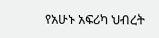የአሁኑ አፍሪካ ህብረት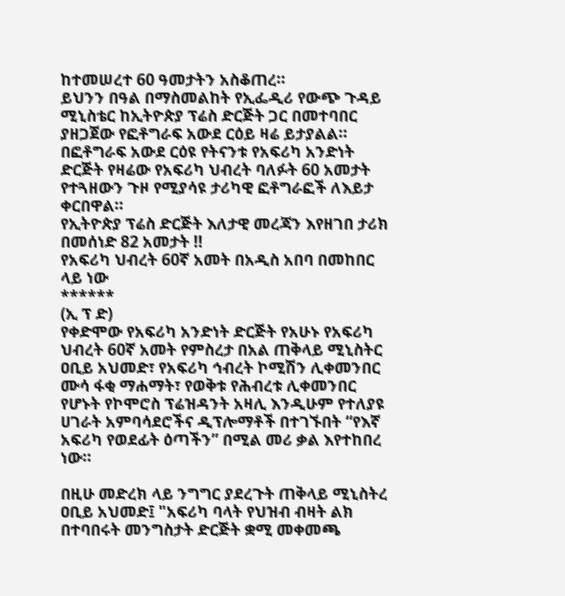ከተመሠረተ 60 ዓመታትን አስቆጠረ።
ይህንን በዓል በማስመልከት የኢፌዲሪ የውጭ ጉዳይ ሚኒስቴር ከኢትዮጵያ ፕሬስ ድርጅት ጋር በመተባበር ያዘጋጀው የፎቶግራፍ አውደ ርዕይ ዛሬ ይታያልል።
በፎቶግራፍ አውደ ርዕዩ የትናንቱ የአፍሪካ አንድነት ድርጅት የዛሬው የአፍሪካ ህብረት ባለፉት 60 አመታት የተጓዘውን ጉዞ የሚያሳዩ ታሪካዊ ፎቶግራፎች ለእይታ ቀርበዋል።
የኢትዮጵያ ፕሬስ ድርጅት እለታዊ መረጃን እየዘገበ ታሪክ በመሰነድ 82 አመታት ‼
የአፍሪካ ህብረት 60ኛ አመት በአዲስ አበባ በመከበር ላይ ነው
******
(ኢ ፕ ድ)
የቀድሞው የአፍሪካ አንድነት ድርጅት የአሁኑ የአፍሪካ ህብረት 60ኛ አመት የምስረታ በአል ጠቅላይ ሚኒስትር ዐቢይ አህመድ፣ የአፍሪካ ኅብረት ኮሚሽን ሊቀመንበር ሙሳ ፋቂ ማሐማት፣ የወቅቱ የሕብረቱ ሊቀመንበር የሆኑት የኮሞሮስ ፕሬዝዳንት አዛሊ እንዲሁም የተለያዩ ሀገራት አምባሳደሮችና ዲፕሎማቶች በተገኙበት “የእኛ አፍሪካ የወደፊት ዕጣችን” በሚል መሪ ቃል እየተከበረ ነው።

በዚሁ መድረክ ላይ ንግግር ያደረጉት ጠቅላይ ሚኒስትረ ዐቢይ አህመድ፤ "አፍሪካ ባላት የህዝብ ብዛት ልክ በተባበሩት መንግስታት ድርጅት ቋሚ መቀመጫ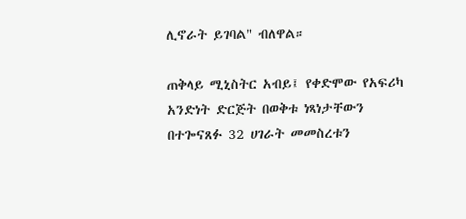ሊኖራት ይገባል" ብለዋል።

ጠቅላይ ሚኒስትር አብይ፤ የቀድሞው የአፍሪካ አንድነት ድርጅት በወቅቱ ነጻነታቸውን በተጐናጸፉ 32 ሀገራት መመስረቱን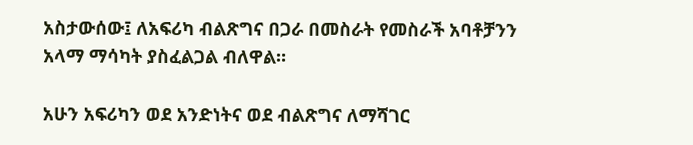አስታውሰው፤ ለአፍሪካ ብልጽግና በጋራ በመስራት የመስራች አባቶቻንን አላማ ማሳካት ያስፈልጋል ብለዋል።

አሁን አፍሪካን ወደ አንድነትና ወደ ብልጽግና ለማሻገር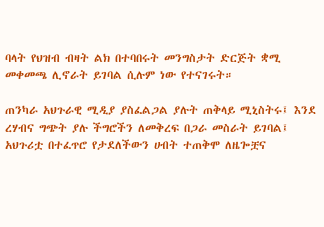ባላት የህዝብ ብዛት ልክ በተባበሩት መንግስታት ድርጅት ቋሚ መቀመጫ ሊኖራት ይገባል ሲሉም ነው የተናገሩት።

ጠንካራ አህጉራዊ ሚዲያ ያስፈልጋል ያሉት ጠቅላይ ሚኒስትሩ፤ እንደ ረሃብና ግጭት ያሉ ችግሮችን ለመቅረፍ በጋራ መስራት ይገባል፤ አህጉሪቷ በተፈጥሮ የታደለችውን ሀብት ተጠቅሞ ለዜጐቿና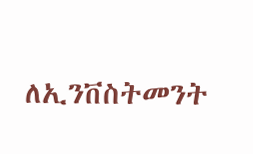ለኢንቨስትመንት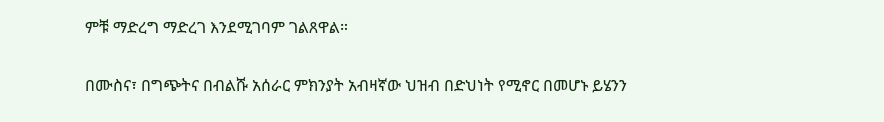ምቹ ማድረግ ማድረገ እንደሚገባም ገልጸዋል።

በሙስና፣ በግጭትና በብልሹ አሰራር ምክንያት አብዛኛው ህዝብ በድህነት የሚኖር በመሆኑ ይሄንን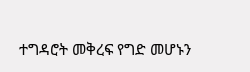ተግዳሮት መቅረፍ የግድ መሆኑን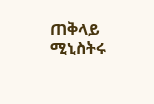ጠቅላይ ሚኒስትሩ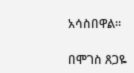አሳስበዋል።

በሞገስ ጸጋዬ